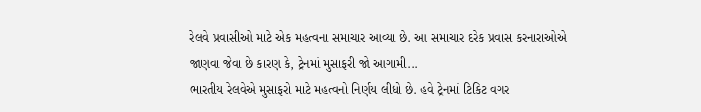રેલવે પ્રવાસીઓ માટે એક મહત્વના સમાચાર આવ્યા છે. આ સમાચાર દરેક પ્રવાસ કરનારાઓએ જાણવા જેવા છે કારણ કે, ટ્રેનમાં મુસાફરી જો આગામી...
ભારતીય રેલવેએ મુસાફરો માટે મહત્વનો નિર્ણય લીધો છે. હવે ટ્રેનમાં ટિકિટ વગર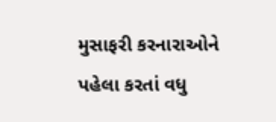મુસાફરી કરનારાઓને પહેલા કરતાં વધુ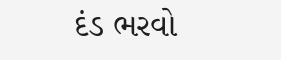દંડ ભરવો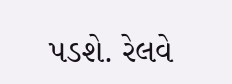પડશે. રેલવે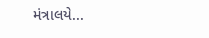મંત્રાલયે...